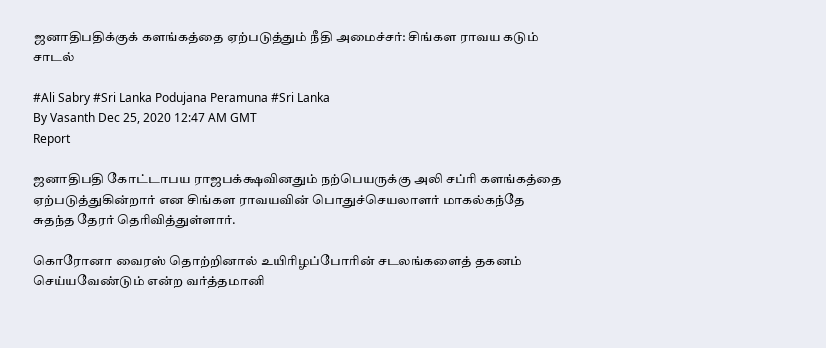ஜனாதிபதிக்குக் களங்கத்தை ஏற்படுத்தும் நீதி அமைச்சர்: சிங்கள ராவய கடும் சாடல்

#Ali Sabry #Sri Lanka Podujana Peramuna #Sri Lanka
By Vasanth Dec 25, 2020 12:47 AM GMT
Report

ஜனாதிபதி கோட்டாபய ராஜபக்க்ஷவினதும் நற்பெயருக்கு அலி சப்ரி களங்கத்தை ஏற்படுத்துகின்றார் என சிங்கள ராவயவின் பொதுச்செயலாளர் மாகல்கந்தே சுதந்த தேரர் தெரிவித்துள்ளார்.

கொரோனா வைரஸ் தொற்றினால் உயிரிழப்போரின் சடலங்களைத் தகனம் செய்யவேண்டும் என்ற வர்த்தமானி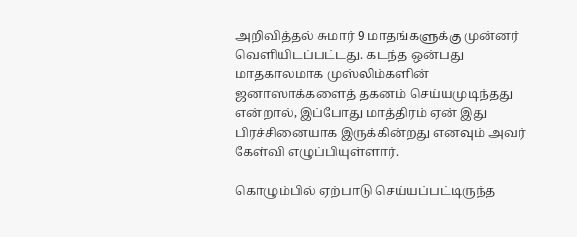அறிவித்தல் சுமார் 9 மாதங்களுக்கு முன்னர் வெளியிடப்பட்டது. கடந்த ஒன்பது மாதகாலமாக முஸ்லிம்களின் ஜனாஸாக்களைத் தகனம் செய்யமுடிந்தது என்றால், இப்போது மாத்திரம் ஏன் இது பிரச்சினையாக இருக்கின்றது எனவும் அவர் கேள்வி எழுப்பியுள்ளார்.

கொழும்பில் ஏற்பாடு செய்யப்பட்டிருந்த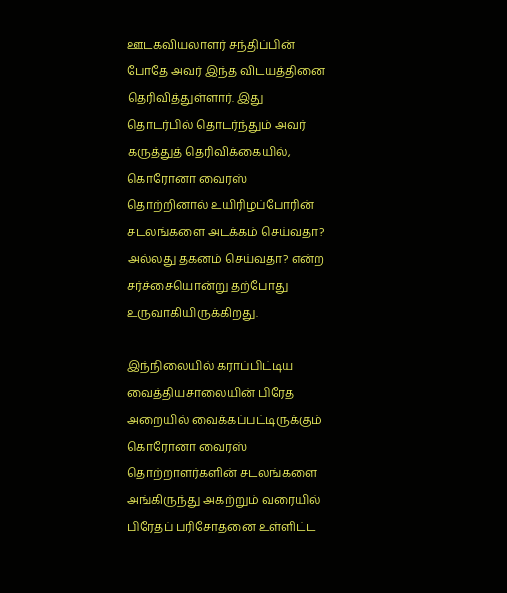ஊடகவியலாளர் சந்திப்பின் போதே அவர் இந்த விடயத்தினை தெரிவித்துள்ளார். இது தொடர்பில் தொடர்ந்தும் அவர் கருத்துத் தெரிவிக்கையில், கொரோனா வைரஸ் தொற்றினால் உயிரிழப்போரின் சடலங்களை அடக்கம் செய்வதா? அல்லது தகனம் செய்வதா? என்ற சர்ச்சையொன்று தற்போது உருவாகியிருக்கிறது.

இந்நிலையில் கராப்பிட்டிய வைத்தியசாலையின் பிரேத அறையில் வைக்கப்பட்டிருக்கும் கொரோனா வைரஸ் தொற்றாளர்களின் சடலங்களை அங்கிருந்து அகற்றும் வரையில் பிரேதப் பரிசோதனை உள்ளிட்ட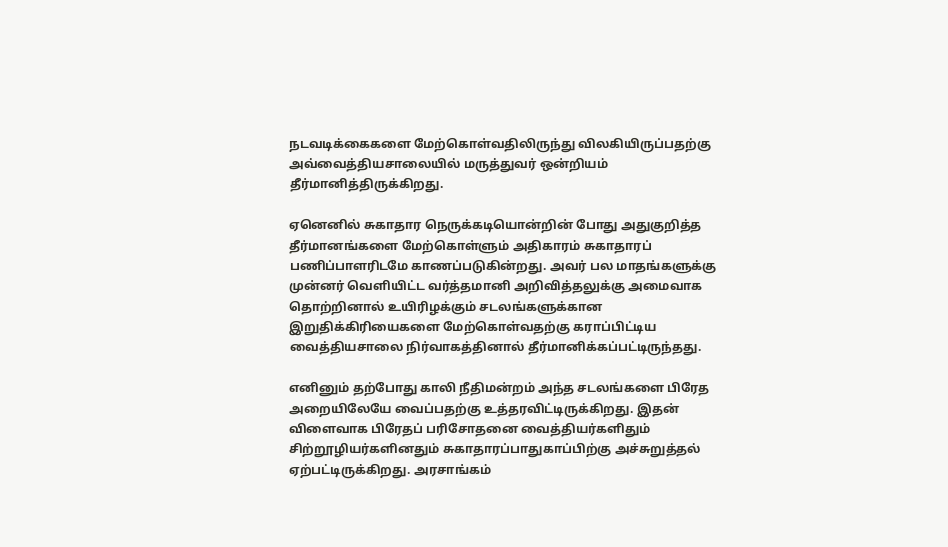நடவடிக்கைகளை மேற்கொள்வதிலிருந்து விலகியிருப்பதற்கு அவ்வைத்தியசாலையில் மருத்துவர் ஒன்றியம் தீர்மானித்திருக்கிறது.

ஏனெனில் சுகாதார நெருக்கடியொன்றின் போது அதுகுறித்த தீர்மானங்களை மேற்கொள்ளும் அதிகாரம் சுகாதாரப் பணிப்பாளரிடமே காணப்படுகின்றது. அவர் பல மாதங்களுக்கு முன்னர் வெளியிட்ட வர்த்தமானி அறிவித்தலுக்கு அமைவாக தொற்றினால் உயிரிழக்கும் சடலங்களுக்கான இறுதிக்கிரியைகளை மேற்கொள்வதற்கு கராப்பிட்டிய வைத்தியசாலை நிர்வாகத்தினால் தீர்மானிக்கப்பட்டிருந்தது.

எனினும் தற்போது காலி நீதிமன்றம் அந்த சடலங்களை பிரேத அறையிலேயே வைப்பதற்கு உத்தரவிட்டிருக்கிறது. இதன் விளைவாக பிரேதப் பரிசோதனை வைத்தியர்களிதும் சிற்றூழியர்களினதும் சுகாதாரப்பாதுகாப்பிற்கு அச்சுறுத்தல் ஏற்பட்டிருக்கிறது. அரசாங்கம்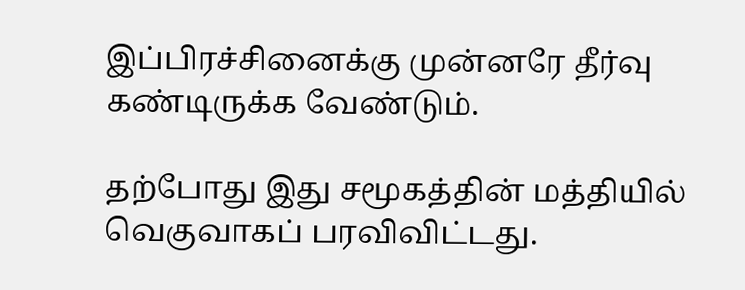இப்பிரச்சினைக்கு முன்னரே தீர்வு கண்டிருக்க வேண்டும்.

தற்போது இது சமூகத்தின் மத்தியில் வெகுவாகப் பரவிவிட்டது.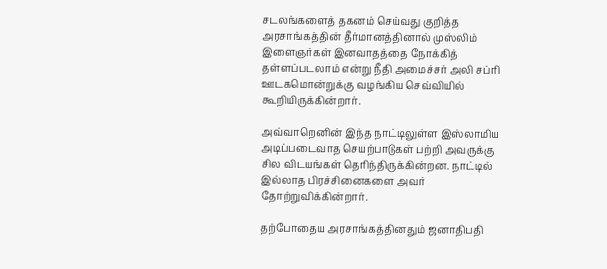சடலங்களைத் தகனம் செய்வது குறித்த அரசாங்கத்தின் தீர்மானத்தினால் முஸ்லிம் இளைஞர்கள் இனவாதத்தை நோக்கித் தள்ளப்படலாம் என்று நீதி அமைச்சர் அலி சப்ரி ஊடகமொன்றுக்கு வழங்கிய செவ்வியில் கூறியிருக்கின்றார்.

அவ்வாறெனின் இந்த நாட்டிலுள்ள இஸ்லாமிய அடிப்படைவாத செயற்பாடுகள் பற்றி அவருக்கு சில விடயங்கள் தெரிந்திருக்கின்றன. நாட்டில் இல்லாத பிரச்சினைகளை அவர் தோற்றுவிக்கின்றார்.

தற்போதைய அரசாங்கத்தினதும் ஜனாதிபதி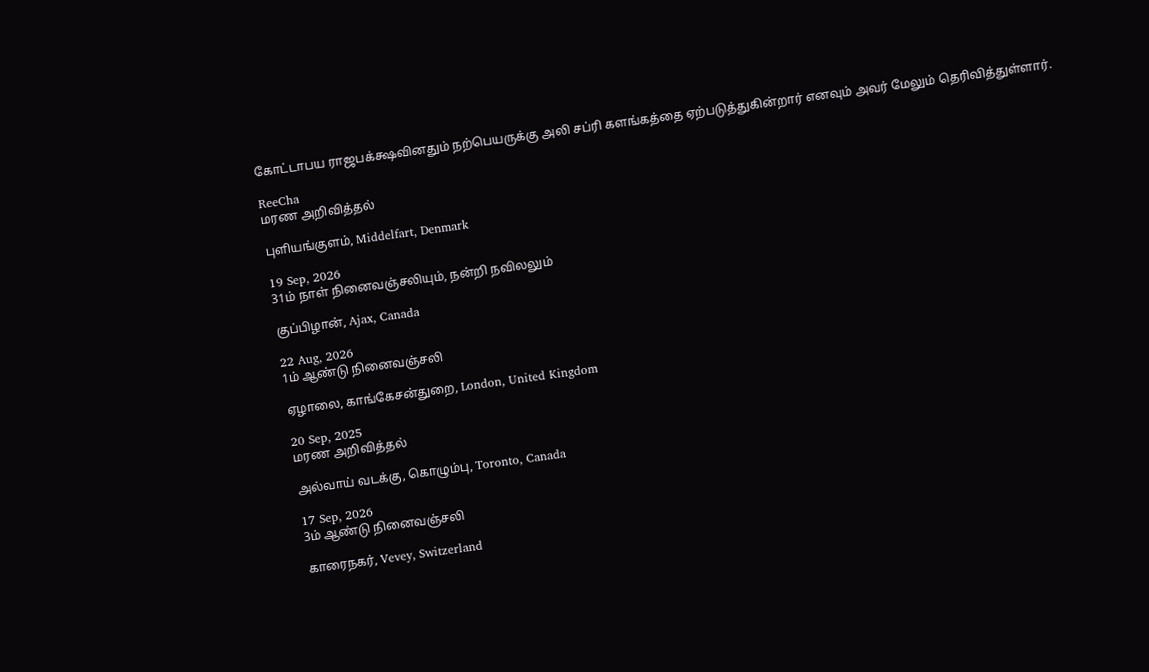கோட்டாபய ராஜபக்க்ஷவினதும் நற்பெயருக்கு அலி சப்ரி களங்கத்தை ஏற்படுத்துகின்றார் எனவும் அவர் மேலும் தெரிவித்துள்ளார்.

ReeCha
மரண அறிவித்தல்

புளியங்குளம், Middelfart, Denmark

19 Sep, 2026
31ம் நாள் நினைவஞ்சலியும், நன்றி நவிலலும்

குப்பிழான், Ajax, Canada

22 Aug, 2026
1ம் ஆண்டு நினைவஞ்சலி

ஏழாலை, காங்கேசன்துறை, London, United Kingdom

20 Sep, 2025
மரண அறிவித்தல்

அல்வாய் வடக்கு, கொழும்பு, Toronto, Canada

17 Sep, 2026
3ம் ஆண்டு நினைவஞ்சலி

காரைநகர், Vevey, Switzerland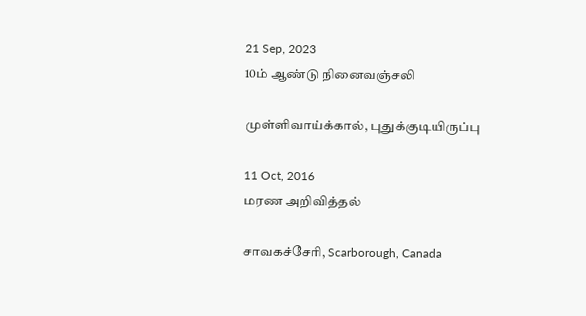21 Sep, 2023
10ம் ஆண்டு நினைவஞ்சலி

முள்ளிவாய்க்கால், புதுக்குடியிருப்பு

11 Oct, 2016
மரண அறிவித்தல்

சாவகச்சேரி, Scarborough, Canada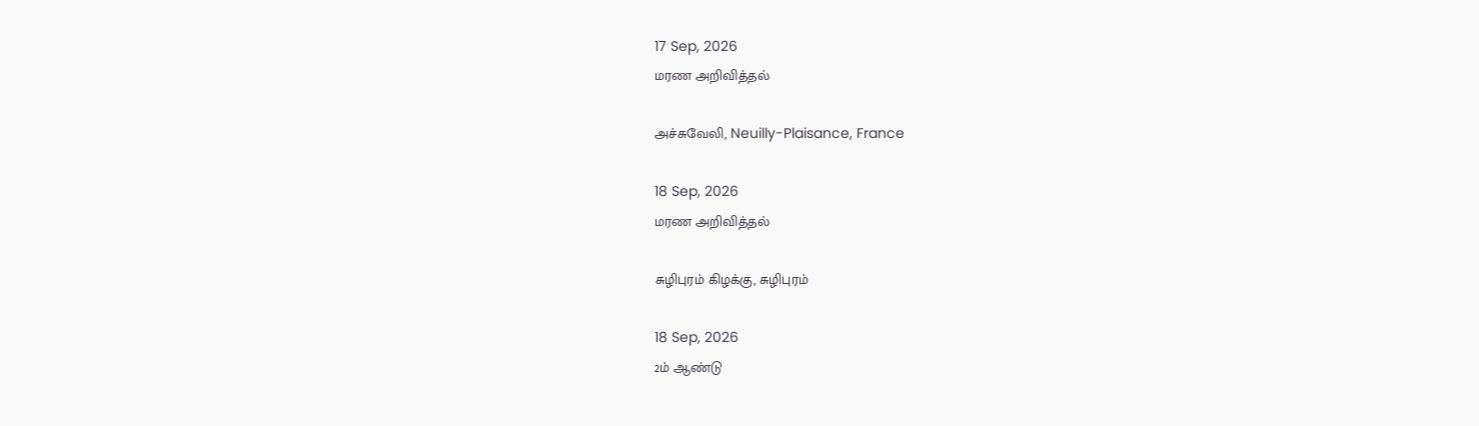17 Sep, 2026
மரண அறிவித்தல்

அச்சுவேலி, Neuilly-Plaisance, France

18 Sep, 2026
மரண அறிவித்தல்

சுழிபுரம் கிழக்கு, சுழிபுரம்

18 Sep, 2026
2ம் ஆண்டு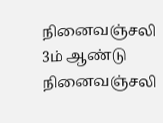நினைவஞ்சலி
3ம் ஆண்டு நினைவஞ்சலி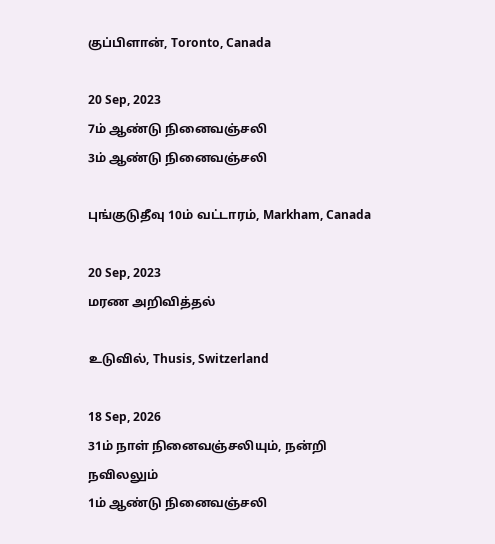குப்பிளான், Toronto, Canada

20 Sep, 2023
7ம் ஆண்டு நினைவஞ்சலி
3ம் ஆண்டு நினைவஞ்சலி

புங்குடுதீவு 10ம் வட்டாரம், Markham, Canada

20 Sep, 2023
மரண அறிவித்தல்

உடுவில், Thusis, Switzerland

18 Sep, 2026
31ம் நாள் நினைவஞ்சலியும், நன்றி நவிலலும்
1ம் ஆண்டு நினைவஞ்சலி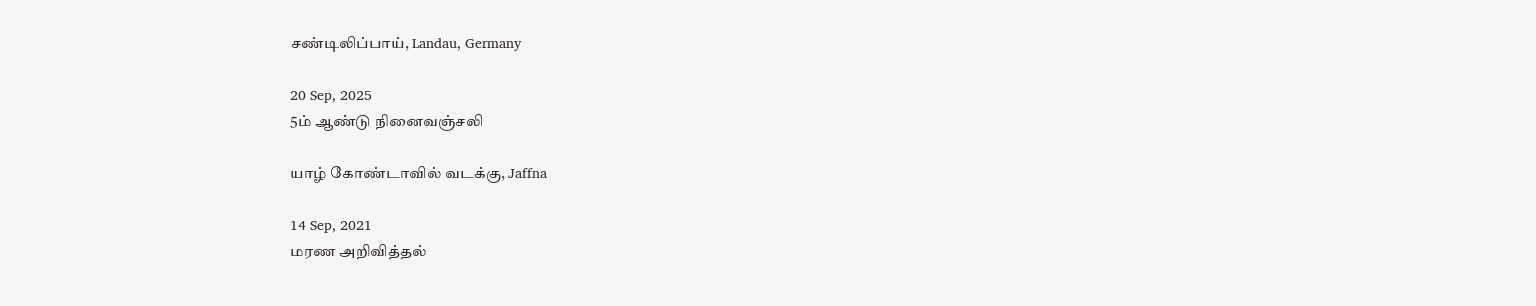சண்டிலிப்பாய், Landau, Germany

20 Sep, 2025
5ம் ஆண்டு நினைவஞ்சலி

யாழ் கோண்டாவில் வடக்கு, Jaffna

14 Sep, 2021
மரண அறிவித்தல்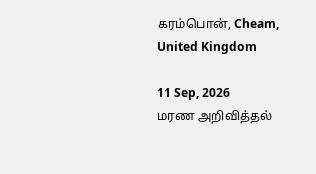கரம்பொன், Cheam, United Kingdom

11 Sep, 2026
மரண அறிவித்தல்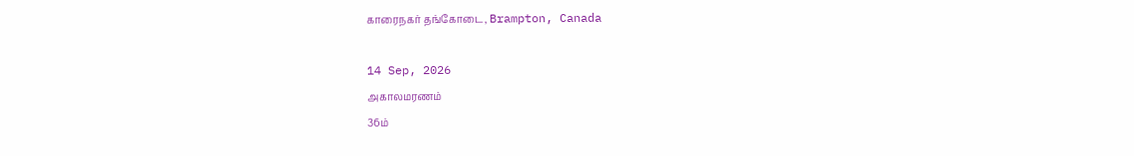காரைநகர் தங்கோடை, Brampton, Canada

14 Sep, 2026
அகாலமரணம்
36ம்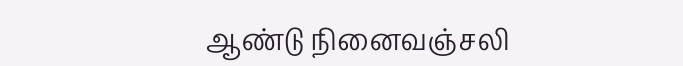ஆண்டு நினைவஞ்சலி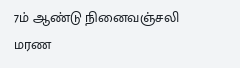7ம் ஆண்டு நினைவஞ்சலி
மரண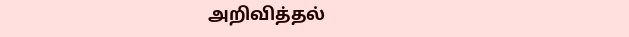அறிவித்தல்